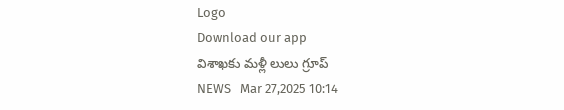Logo
Download our app
విశాఖకు మళ్లీ లులు గ్రూప్
NEWS   Mar 27,2025 10:14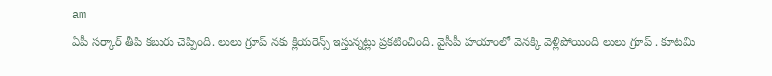am
ఏపీ స‌ర్కార్ తీపి క‌బురు చెప్పింది. లులు గ్రూప్ న‌కు క్లియ‌రెన్స్ ఇస్తున్న‌ట్లు ప్ర‌క‌టించింది. వైసీపీ హయాంలో వెనక్కి వెళ్లిపోయింది లులు గ్రూప్ . కూటమి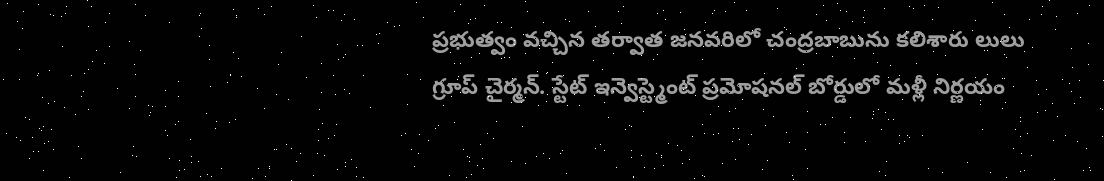ప్రభుత్వం వచ్చిన తర్వాత జనవరిలో చంద్రబాబును క‌లిశారు లులు గ్రూప్ చైర్మ‌న్. స్టేట్ ఇన్వెస్ట్మెంట్ ప్రమోషనల్ బోర్డులో మళ్లీ నిర్ణయం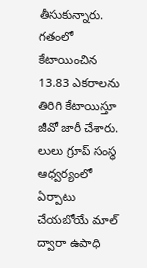తీసుకున్నారు. గతంలో కేటాయించిన 13.83 ఎకరాలను తిరిగి కేటాయిస్తూ జీవో జారీ చేశారు. లులు గ్రూప్ సంస్థ ఆధ్వ‌ర్యంలో ఏర్పాటు చేయ‌బోయే మాల్ ద్వారా ఉపాధి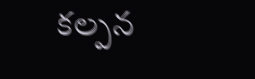క‌ల్ప‌న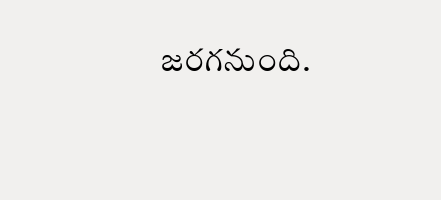జ‌ర‌గ‌నుంది.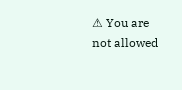⚠ You are not allowed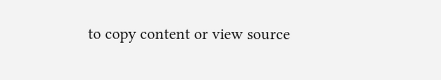to copy content or view source